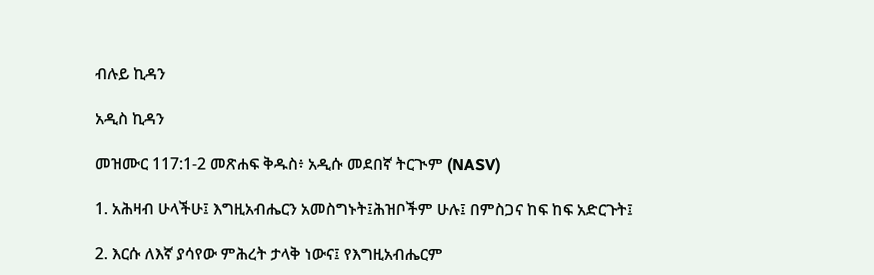ብሉይ ኪዳን

አዲስ ኪዳን

መዝሙር 117:1-2 መጽሐፍ ቅዱስ፥ አዲሱ መደበኛ ትርጒም (NASV)

1. አሕዛብ ሁላችሁ፤ እግዚአብሔርን አመስግኑት፤ሕዝቦችም ሁሉ፤ በምስጋና ከፍ ከፍ አድርጉት፤

2. እርሱ ለእኛ ያሳየው ምሕረት ታላቅ ነውና፤ የእግዚአብሔርም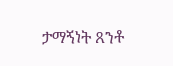ታማኝነት ጸንቶ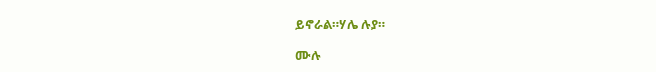ይኖራል።ሃሌ ሉያ።

ሙሉ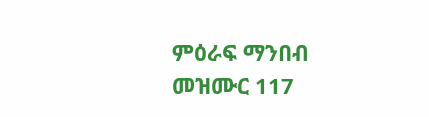ምዕራፍ ማንበብ መዝሙር 117